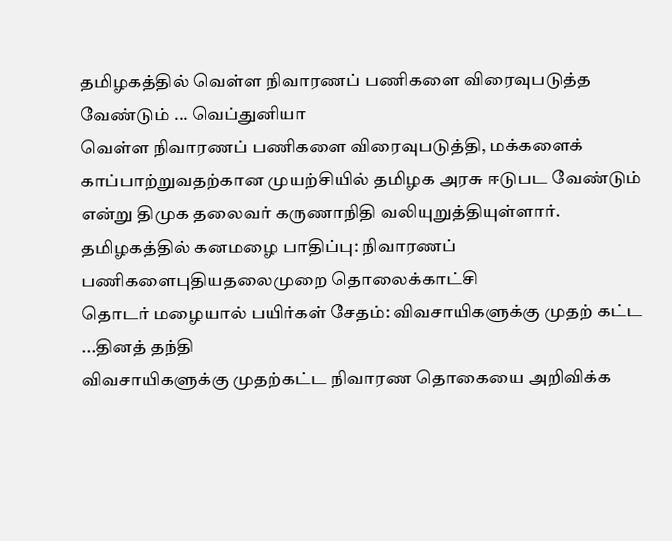தமிழகத்தில் வெள்ள நிவாரணப் பணிகளை விரைவுபடுத்த வேண்டும் ... வெப்துனியா
வெள்ள நிவாரணப் பணிகளை விரைவுபடுத்தி, மக்களைக் காப்பாற்றுவதற்கான முயற்சியில் தமிழக அரசு ஈடுபட வேண்டும் என்று திமுக தலைவர் கருணாநிதி வலியுறுத்தியுள்ளார்.
தமிழகத்தில் கனமழை பாதிப்பு: நிவாரணப் பணிகளைபுதியதலைமுறை தொலைக்காட்சி
தொடர் மழையால் பயிர்கள் சேதம்: விவசாயிகளுக்கு முதற் கட்ட ...தினத் தந்தி
விவசாயிகளுக்கு முதற்கட்ட நிவாரண தொகையை அறிவிக்க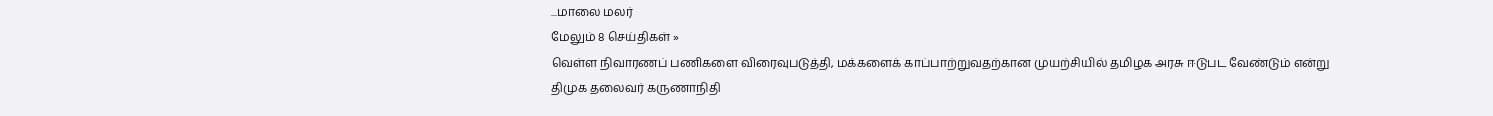...மாலை மலர்
மேலும் 8 செய்திகள் »
வெள்ள நிவாரணப் பணிகளை விரைவுபடுத்தி, மக்களைக் காப்பாற்றுவதற்கான முயற்சியில் தமிழக அரசு ஈடுபட வேண்டும் என்று திமுக தலைவர் கருணாநிதி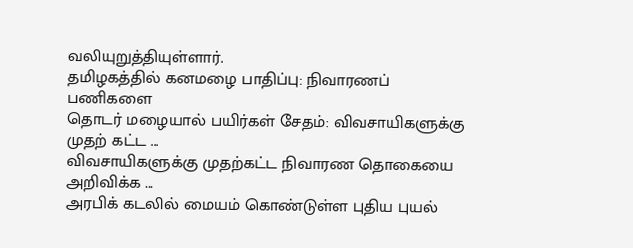வலியுறுத்தியுள்ளார்.
தமிழகத்தில் கனமழை பாதிப்பு: நிவாரணப் பணிகளை
தொடர் மழையால் பயிர்கள் சேதம்: விவசாயிகளுக்கு முதற் கட்ட ...
விவசாயிகளுக்கு முதற்கட்ட நிவாரண தொகையை அறிவிக்க ...
அரபிக் கடலில் மையம் கொண்டுள்ள புதிய புயல்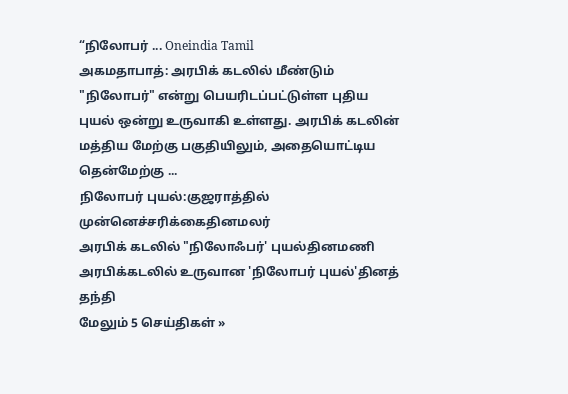“நிலோபர் ... Oneindia Tamil
அகமதாபாத்: அரபிக் கடலில் மீண்டும் "நிலோபர்" என்று பெயரிடப்பட்டுள்ள புதிய புயல் ஒன்று உருவாகி உள்ளது. அரபிக் கடலின் மத்திய மேற்கு பகுதியிலும், அதையொட்டிய தென்மேற்கு ...
நிலோபர் புயல்:குஜராத்தில் முன்னெச்சரிக்கைதினமலர்
அரபிக் கடலில் "நிலோஃபர்' புயல்தினமணி
அரபிக்கடலில் உருவான 'நிலோபர் புயல்'தினத் தந்தி
மேலும் 5 செய்திகள் »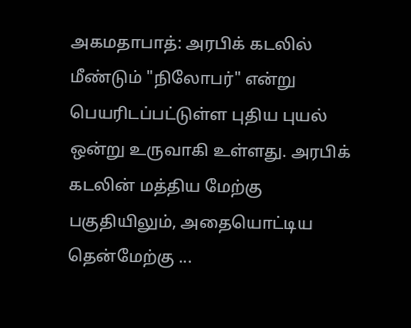அகமதாபாத்: அரபிக் கடலில் மீண்டும் "நிலோபர்" என்று பெயரிடப்பட்டுள்ள புதிய புயல் ஒன்று உருவாகி உள்ளது. அரபிக் கடலின் மத்திய மேற்கு பகுதியிலும், அதையொட்டிய தென்மேற்கு ...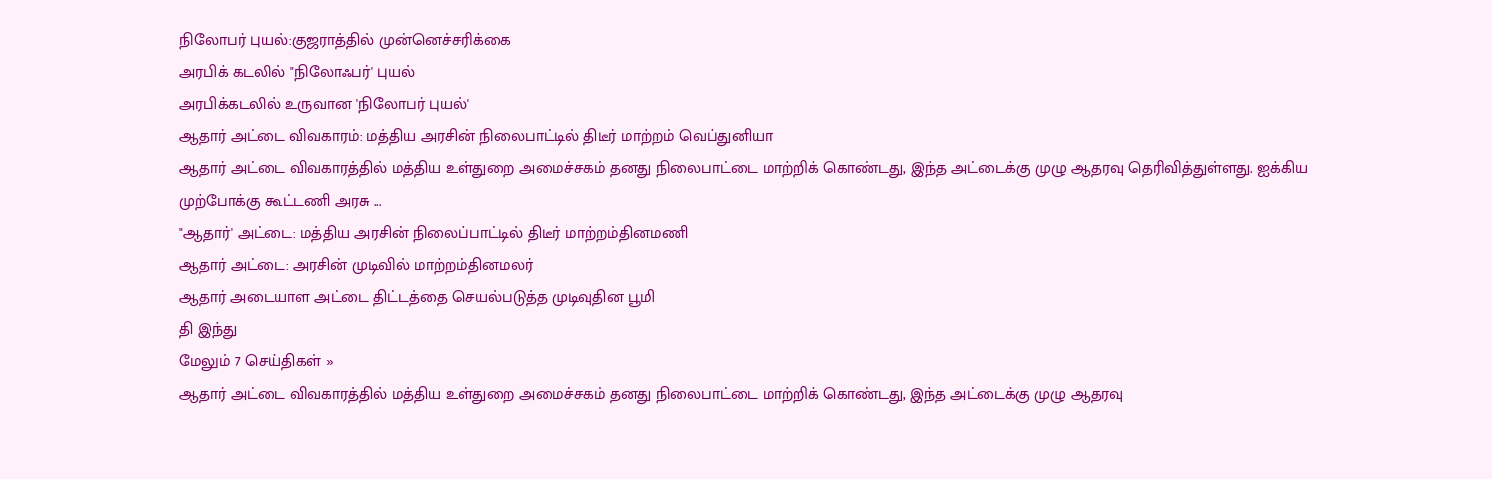நிலோபர் புயல்:குஜராத்தில் முன்னெச்சரிக்கை
அரபிக் கடலில் "நிலோஃபர்' புயல்
அரபிக்கடலில் உருவான 'நிலோபர் புயல்'
ஆதார் அட்டை விவகாரம்: மத்திய அரசின் நிலைபாட்டில் திடீர் மாற்றம் வெப்துனியா
ஆதார் அட்டை விவகாரத்தில் மத்திய உள்துறை அமைச்சகம் தனது நிலைபாட்டை மாற்றிக் கொண்டது, இந்த அட்டைக்கு முழு ஆதரவு தெரிவித்துள்ளது. ஐக்கிய முற்போக்கு கூட்டணி அரசு ...
"ஆதார்' அட்டை: மத்திய அரசின் நிலைப்பாட்டில் திடீர் மாற்றம்தினமணி
ஆதார் அட்டை: அரசின் முடிவில் மாற்றம்தினமலர்
ஆதார் அடையாள அட்டை திட்டத்தை செயல்படுத்த முடிவுதின பூமி
தி இந்து
மேலும் 7 செய்திகள் »
ஆதார் அட்டை விவகாரத்தில் மத்திய உள்துறை அமைச்சகம் தனது நிலைபாட்டை மாற்றிக் கொண்டது, இந்த அட்டைக்கு முழு ஆதரவு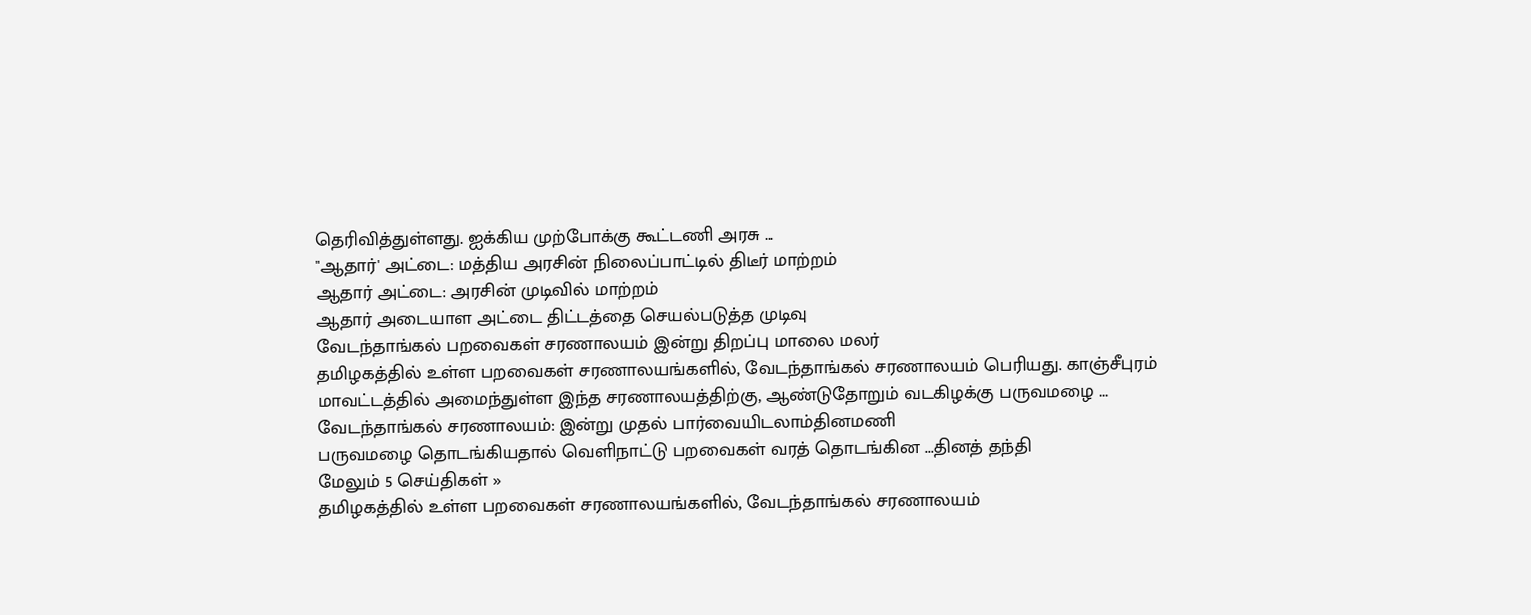தெரிவித்துள்ளது. ஐக்கிய முற்போக்கு கூட்டணி அரசு ...
"ஆதார்' அட்டை: மத்திய அரசின் நிலைப்பாட்டில் திடீர் மாற்றம்
ஆதார் அட்டை: அரசின் முடிவில் மாற்றம்
ஆதார் அடையாள அட்டை திட்டத்தை செயல்படுத்த முடிவு
வேடந்தாங்கல் பறவைகள் சரணாலயம் இன்று திறப்பு மாலை மலர்
தமிழகத்தில் உள்ள பறவைகள் சரணாலயங்களில், வேடந்தாங்கல் சரணாலயம் பெரியது. காஞ்சீபுரம் மாவட்டத்தில் அமைந்துள்ள இந்த சரணாலயத்திற்கு, ஆண்டுதோறும் வடகிழக்கு பருவமழை ...
வேடந்தாங்கல் சரணாலயம்: இன்று முதல் பார்வையிடலாம்தினமணி
பருவமழை தொடங்கியதால் வெளிநாட்டு பறவைகள் வரத் தொடங்கின ...தினத் தந்தி
மேலும் 5 செய்திகள் »
தமிழகத்தில் உள்ள பறவைகள் சரணாலயங்களில், வேடந்தாங்கல் சரணாலயம்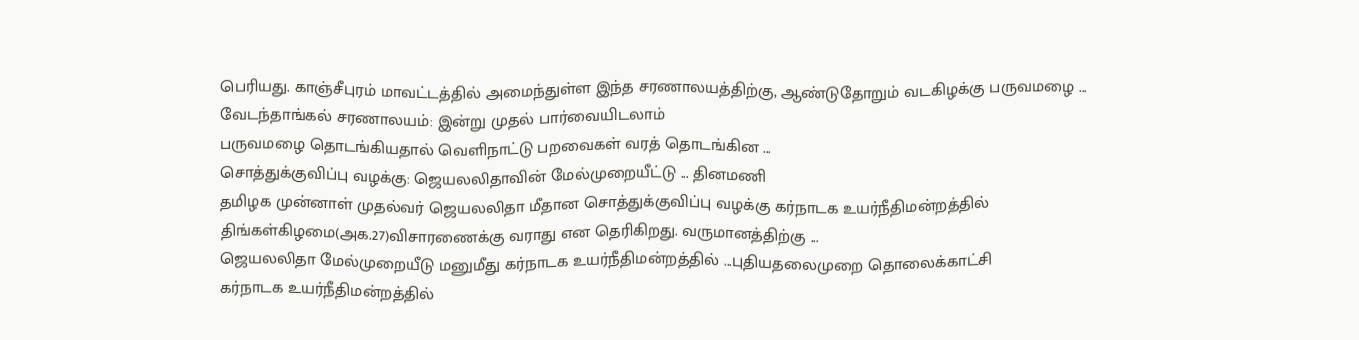பெரியது. காஞ்சீபுரம் மாவட்டத்தில் அமைந்துள்ள இந்த சரணாலயத்திற்கு, ஆண்டுதோறும் வடகிழக்கு பருவமழை ...
வேடந்தாங்கல் சரணாலயம்: இன்று முதல் பார்வையிடலாம்
பருவமழை தொடங்கியதால் வெளிநாட்டு பறவைகள் வரத் தொடங்கின ...
சொத்துக்குவிப்பு வழக்கு: ஜெயலலிதாவின் மேல்முறையீட்டு ... தினமணி
தமிழக முன்னாள் முதல்வர் ஜெயலலிதா மீதான சொத்துக்குவிப்பு வழக்கு கர்நாடக உயர்நீதிமன்றத்தில் திங்கள்கிழமை(அக.27)விசாரணைக்கு வராது என தெரிகிறது. வருமானத்திற்கு ...
ஜெயலலிதா மேல்முறையீடு மனுமீது கர்நாடக உயர்நீதிமன்றத்தில் ...புதியதலைமுறை தொலைக்காட்சி
கர்நாடக உயர்நீதிமன்றத்தில்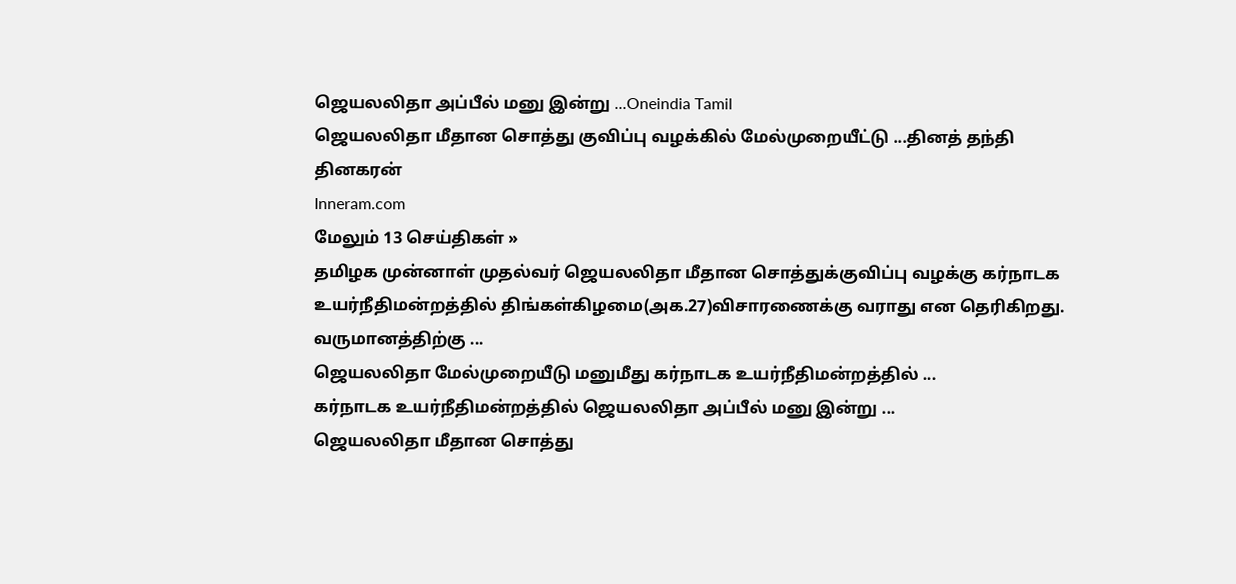ஜெயலலிதா அப்பீல் மனு இன்று ...Oneindia Tamil
ஜெயலலிதா மீதான சொத்து குவிப்பு வழக்கில் மேல்முறையீட்டு ...தினத் தந்தி
தினகரன்
Inneram.com
மேலும் 13 செய்திகள் »
தமிழக முன்னாள் முதல்வர் ஜெயலலிதா மீதான சொத்துக்குவிப்பு வழக்கு கர்நாடக உயர்நீதிமன்றத்தில் திங்கள்கிழமை(அக.27)விசாரணைக்கு வராது என தெரிகிறது. வருமானத்திற்கு ...
ஜெயலலிதா மேல்முறையீடு மனுமீது கர்நாடக உயர்நீதிமன்றத்தில் ...
கர்நாடக உயர்நீதிமன்றத்தில் ஜெயலலிதா அப்பீல் மனு இன்று ...
ஜெயலலிதா மீதான சொத்து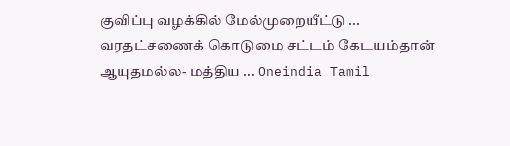குவிப்பு வழக்கில் மேல்முறையீட்டு ...
வரதட்சணைக் கொடுமை சட்டம் கேடயம்தான் ஆயுதமல்ல- மத்திய ... Oneindia Tamil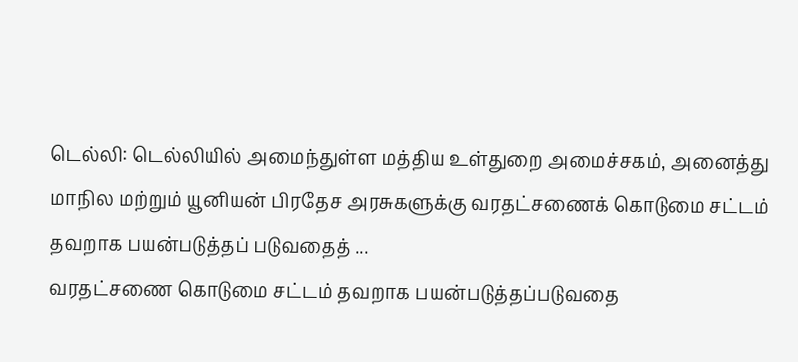டெல்லி: டெல்லியில் அமைந்துள்ள மத்திய உள்துறை அமைச்சகம், அனைத்து மாநில மற்றும் யூனியன் பிரதேச அரசுகளுக்கு வரதட்சணைக் கொடுமை சட்டம் தவறாக பயன்படுத்தப் படுவதைத் ...
வரதட்சணை கொடுமை சட்டம் தவறாக பயன்படுத்தப்படுவதை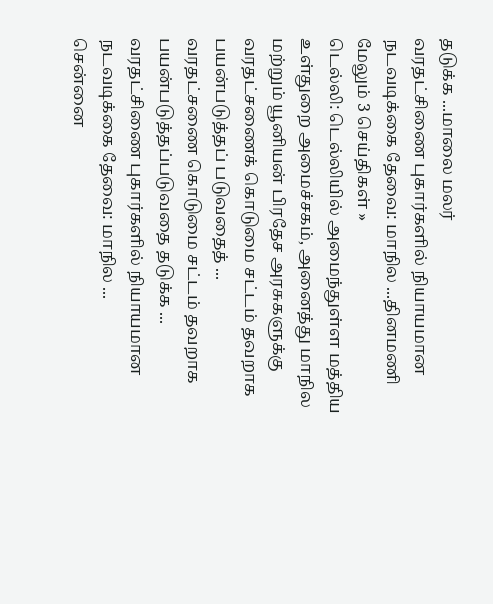தடுக்க ...மாலை மலர்
வரதட்சிணை புகார்களில் நியாயமான நடவடிக்கை தேவை: மாநில ...தினமணி
மேலும் 3 செய்திகள் »
டெல்லி: டெல்லியில் அமைந்துள்ள மத்திய உள்துறை அமைச்சகம், அனைத்து மாநில மற்றும் யூனியன் பிரதேச அரசுகளுக்கு வரதட்சணைக் கொடுமை சட்டம் தவறாக பயன்படுத்தப் படுவதைத் ...
வரதட்சணை கொடுமை சட்டம் தவறாக பயன்படுத்தப்படுவதை தடுக்க ...
வரதட்சிணை புகார்களில் நியாயமான நடவடிக்கை தேவை: மாநில ...
சென்னை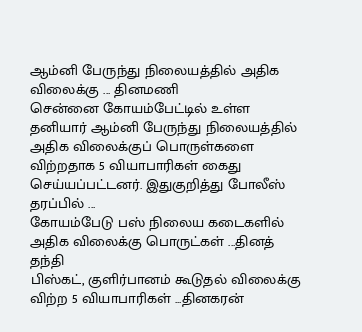ஆம்னி பேருந்து நிலையத்தில் அதிக விலைக்கு ... தினமணி
சென்னை கோயம்பேட்டில் உள்ள தனியார் ஆம்னி பேருந்து நிலையத்தில் அதிக விலைக்குப் பொருள்களை விற்றதாக 5 வியாபாரிகள் கைது செய்யப்பட்டனர். இதுகுறித்து போலீஸ் தரப்பில் ...
கோயம்பேடு பஸ் நிலைய கடைகளில் அதிக விலைக்கு பொருட்கள் ...தினத் தந்தி
பிஸ்கட், குளிர்பானம் கூடுதல் விலைக்கு விற்ற 5 வியாபாரிகள் ...தினகரன்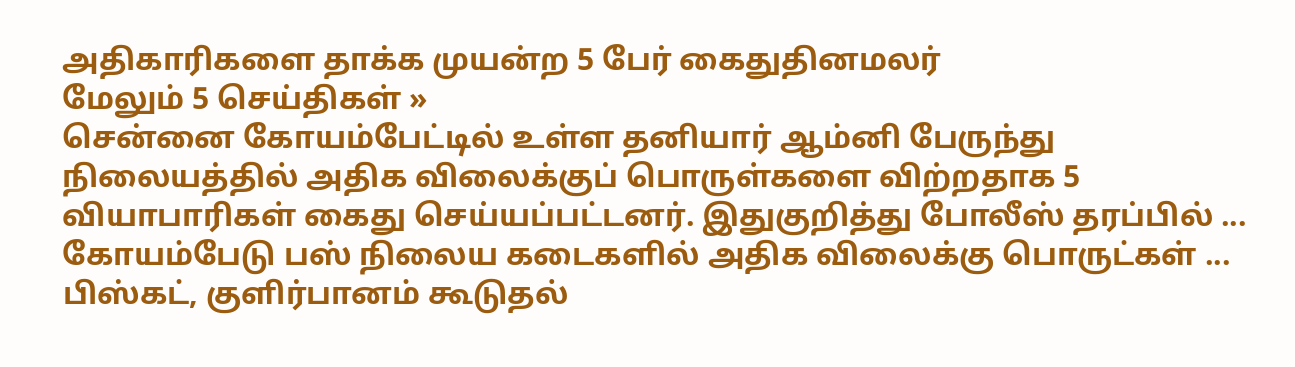அதிகாரிகளை தாக்க முயன்ற 5 பேர் கைதுதினமலர்
மேலும் 5 செய்திகள் »
சென்னை கோயம்பேட்டில் உள்ள தனியார் ஆம்னி பேருந்து நிலையத்தில் அதிக விலைக்குப் பொருள்களை விற்றதாக 5 வியாபாரிகள் கைது செய்யப்பட்டனர். இதுகுறித்து போலீஸ் தரப்பில் ...
கோயம்பேடு பஸ் நிலைய கடைகளில் அதிக விலைக்கு பொருட்கள் ...
பிஸ்கட், குளிர்பானம் கூடுதல்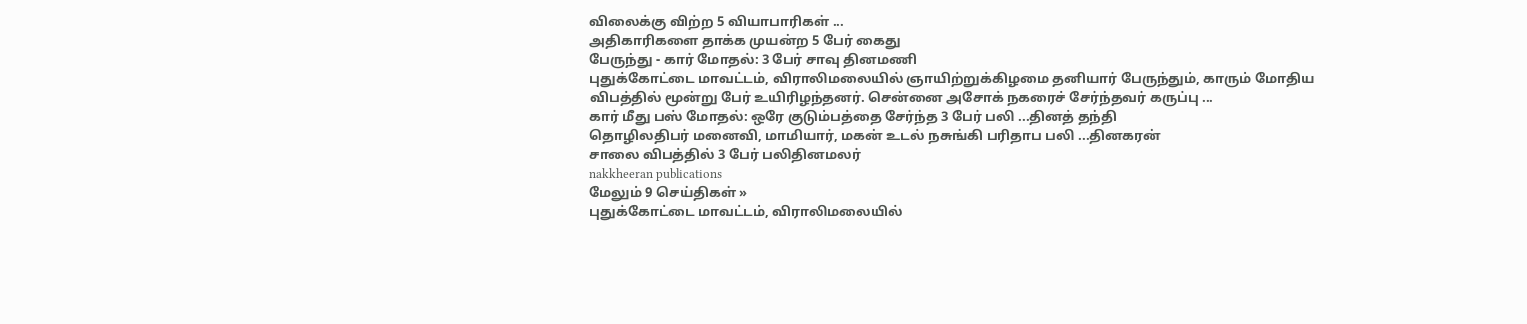விலைக்கு விற்ற 5 வியாபாரிகள் ...
அதிகாரிகளை தாக்க முயன்ற 5 பேர் கைது
பேருந்து - கார் மோதல்: 3 பேர் சாவு தினமணி
புதுக்கோட்டை மாவட்டம், விராலிமலையில் ஞாயிற்றுக்கிழமை தனியார் பேருந்தும், காரும் மோதிய விபத்தில் மூன்று பேர் உயிரிழந்தனர். சென்னை அசோக் நகரைச் சேர்ந்தவர் கருப்பு ...
கார் மீது பஸ் மோதல்: ஒரே குடும்பத்தை சேர்ந்த 3 பேர் பலி ...தினத் தந்தி
தொழிலதிபர் மனைவி, மாமியார், மகன் உடல் நசுங்கி பரிதாப பலி ...தினகரன்
சாலை விபத்தில் 3 பேர் பலிதினமலர்
nakkheeran publications
மேலும் 9 செய்திகள் »
புதுக்கோட்டை மாவட்டம், விராலிமலையில்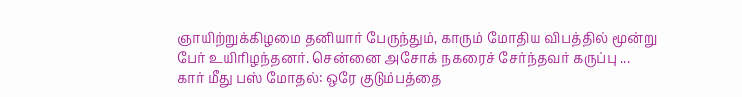ஞாயிற்றுக்கிழமை தனியார் பேருந்தும், காரும் மோதிய விபத்தில் மூன்று பேர் உயிரிழந்தனர். சென்னை அசோக் நகரைச் சேர்ந்தவர் கருப்பு ...
கார் மீது பஸ் மோதல்: ஒரே குடும்பத்தை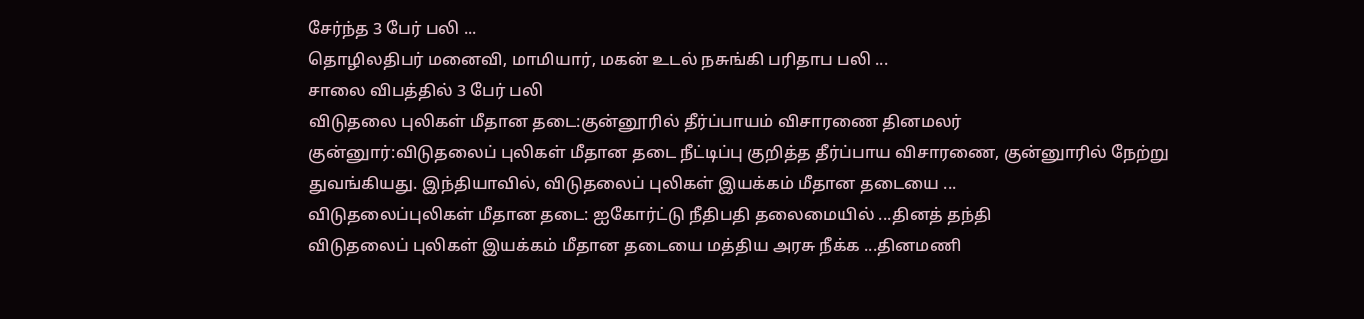சேர்ந்த 3 பேர் பலி ...
தொழிலதிபர் மனைவி, மாமியார், மகன் உடல் நசுங்கி பரிதாப பலி ...
சாலை விபத்தில் 3 பேர் பலி
விடுதலை புலிகள் மீதான தடை:குன்னூரில் தீர்ப்பாயம் விசாரணை தினமலர்
குன்னுார்:விடுதலைப் புலிகள் மீதான தடை நீட்டிப்பு குறித்த தீர்ப்பாய விசாரணை, குன்னுாரில் நேற்று துவங்கியது. இந்தியாவில், விடுதலைப் புலிகள் இயக்கம் மீதான தடையை ...
விடுதலைப்புலிகள் மீதான தடை: ஐகோர்ட்டு நீதிபதி தலைமையில் ...தினத் தந்தி
விடுதலைப் புலிகள் இயக்கம் மீதான தடையை மத்திய அரசு நீக்க ...தினமணி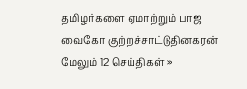தமிழர்களை ஏமாற்றும் பாஜ வைகோ குற்றச்சாட்டுதினகரன்
மேலும் 12 செய்திகள் »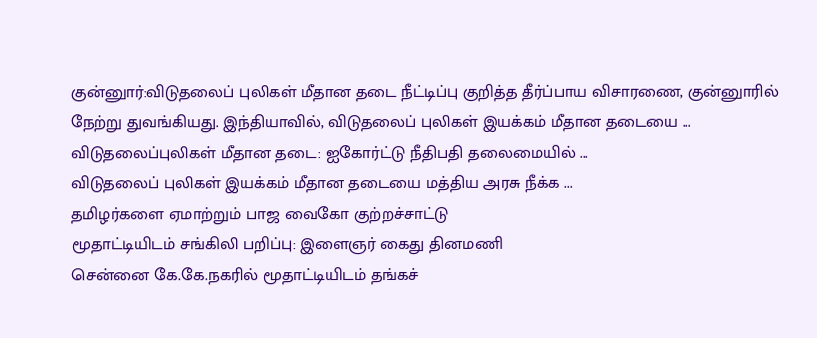குன்னுார்:விடுதலைப் புலிகள் மீதான தடை நீட்டிப்பு குறித்த தீர்ப்பாய விசாரணை, குன்னுாரில் நேற்று துவங்கியது. இந்தியாவில், விடுதலைப் புலிகள் இயக்கம் மீதான தடையை ...
விடுதலைப்புலிகள் மீதான தடை: ஐகோர்ட்டு நீதிபதி தலைமையில் ...
விடுதலைப் புலிகள் இயக்கம் மீதான தடையை மத்திய அரசு நீக்க ...
தமிழர்களை ஏமாற்றும் பாஜ வைகோ குற்றச்சாட்டு
மூதாட்டியிடம் சங்கிலி பறிப்பு: இளைஞர் கைது தினமணி
சென்னை கே.கே.நகரில் மூதாட்டியிடம் தங்கச்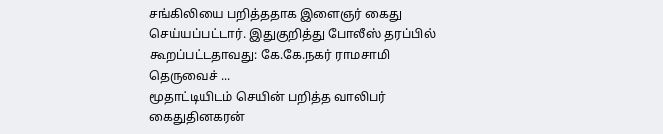சங்கிலியை பறித்ததாக இளைஞர் கைது செய்யப்பட்டார். இதுகுறித்து போலீஸ் தரப்பில் கூறப்பட்டதாவது: கே.கே.நகர் ராமசாமி தெருவைச் ...
மூதாட்டியிடம் செயின் பறித்த வாலிபர் கைதுதினகரன்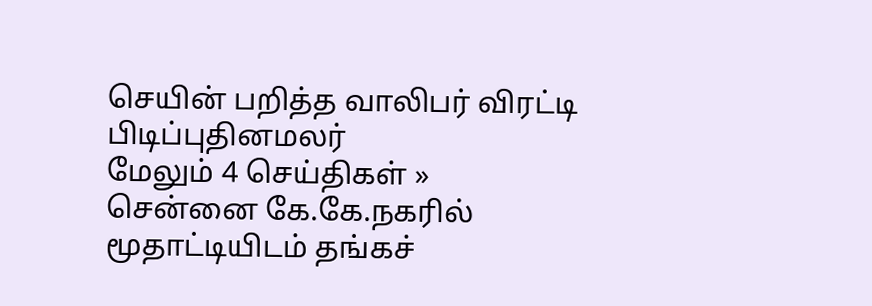செயின் பறித்த வாலிபர் விரட்டி பிடிப்புதினமலர்
மேலும் 4 செய்திகள் »
சென்னை கே.கே.நகரில் மூதாட்டியிடம் தங்கச்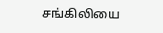சங்கிலியை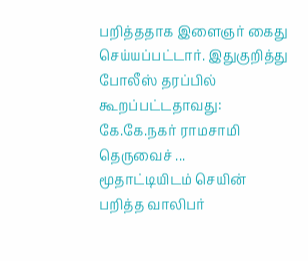பறித்ததாக இளைஞர் கைது செய்யப்பட்டார். இதுகுறித்து போலீஸ் தரப்பில் கூறப்பட்டதாவது: கே.கே.நகர் ராமசாமி தெருவைச் ...
மூதாட்டியிடம் செயின் பறித்த வாலிபர்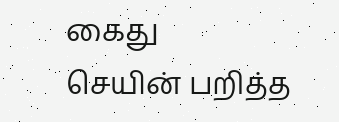கைது
செயின் பறித்த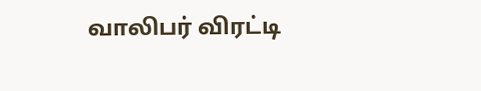வாலிபர் விரட்டி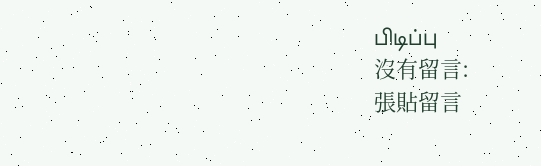பிடிப்பு
沒有留言:
張貼留言